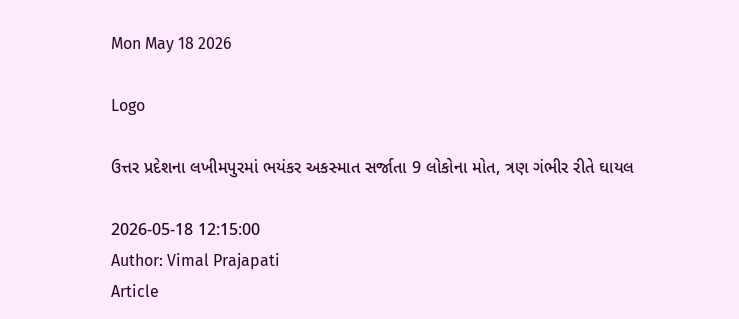Mon May 18 2026

Logo

ઉત્તર પ્રદેશના લખીમપુરમાં ભયંકર અકસ્માત સર્જાતા 9 લોકોના મોત, ત્રણ ગંભીર રીતે ઘાયલ

2026-05-18 12:15:00
Author: Vimal Prajapati
Article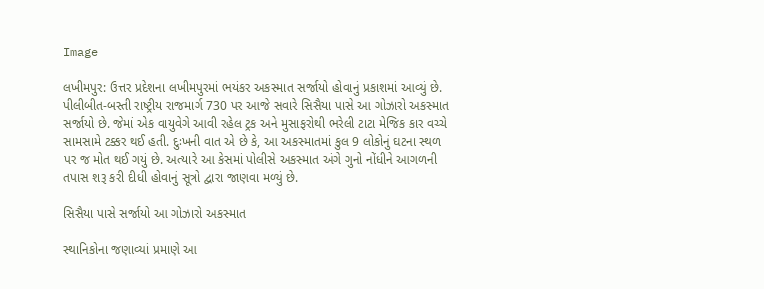Image

લખીમપુર: ઉત્તર પ્રદેશના લખીમપુરમાં ભયંકર અકસ્માત સર્જાયો હોવાનું પ્રકાશમાં આવ્યું છે. પીલીબીત-બસ્તી રાષ્ટ્રીય રાજમાર્ગ 730 પર આજે સવારે સિસૈયા પાસે આ ગોઝારો અકસ્માત સર્જાયો છે. જેમાં એક વાયુવેગે આવી રહેલ ટ્રક અને મુસાફરોથી ભરેલી ટાટા મેજિક કાર વચ્ચે સામસામે ટક્કર થઈ હતી. દુઃખની વાત એ છે કે, આ અકસ્માતમાં કુલ 9 લોકોનું ઘટના સ્થળ પર જ મોત થઈ ગયું છે. અત્યારે આ કેસમાં પોલીસે અકસ્માત અંગે ગુનો નોંધીને આગળની તપાસ શરૂ કરી દીધી હોવાનું સૂત્રો દ્વારા જાણવા મળ્યું છે.

સિસૈયા પાસે સર્જાયો આ ગોઝારો અકસ્માત

સ્થાનિકોના જણાવ્યાં પ્રમાણે આ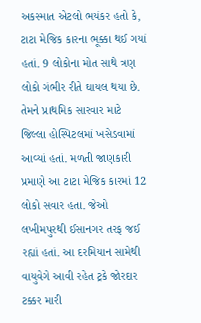અકસ્માત એટલો ભયંકર હતો કે, ટાટા મેજિક કારના ભૂક્કા થઈ ગયાં હતાં. 9 લોકોના મોત સાથે ત્રણ લોકો ગંભીર રીતે ઘાયલ થયા છે. તેમને પ્રાથમિક સારવાર માટે જિલ્લા હોસ્પિટલમાં ખસેડવામાં આવ્યાં હતાં. મળતી જાણકારી પ્રમાણે આ ટાટા મેજિક કારમાં 12 લોકો સવાર હતા. જેઓ લખીમપુરથી ઈસાનગર તરફ જઈ રહ્યાં હતાં. આ દરમિયાન સામેથી વાયુવેગે આવી રહેત ટ્રકે જોરદાર ટક્કર મારી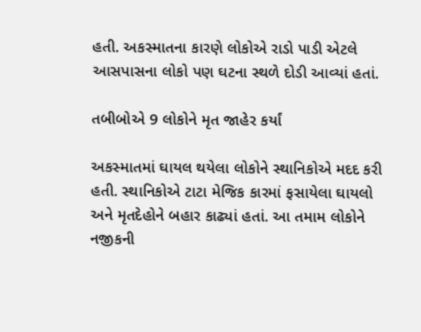હતી. અકસ્માતના કારણે લોકોએ રાડો પાડી એટલે આસપાસના લોકો પણ ઘટના સ્થળે દોડી આવ્યાં હતાં.

તબીબોએ 9 લોકોને મૃત જાહેર કર્યાં

અકસ્માતમાં ઘાયલ થયેલા લોકોને સ્થાનિકોએ મદદ કરી હતી. સ્થાનિકોએ ટાટા મેજિક કારમાં ફસાયેલા ઘાયલો અને મૃતદેહોને બહાર કાઢ્યાં હતાં. આ તમામ લોકોને નજીકની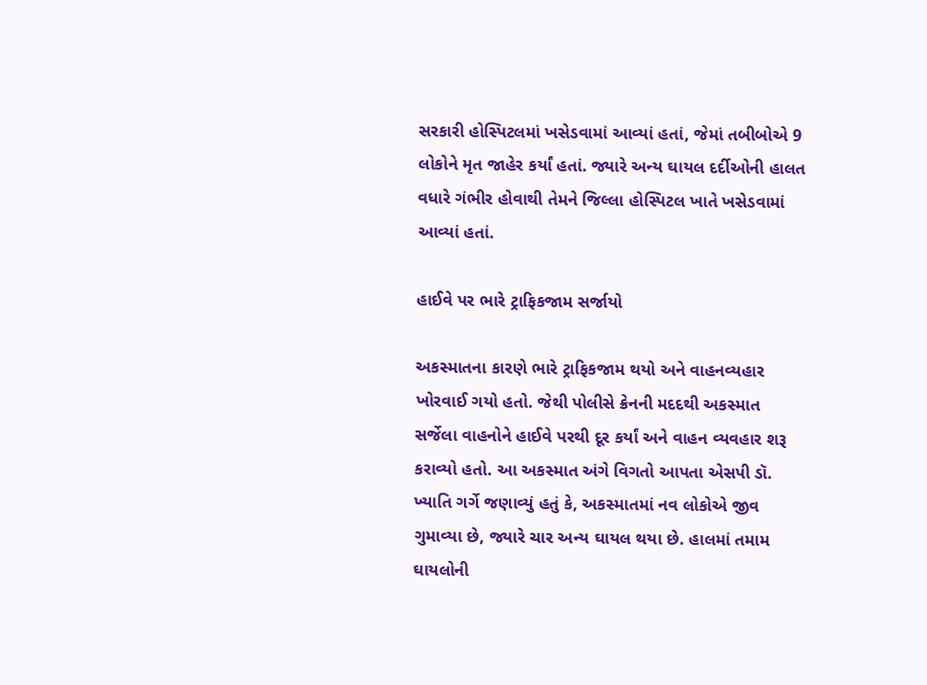સરકારી હોસ્પિટલમાં ખસેડવામાં આવ્યાં હતાં, જેમાં તબીબોએ 9 લોકોને મૃત જાહેર કર્યાં હતાં. જ્યારે અન્ય ઘાયલ દર્દીઓની હાલત વધારે ગંભીર હોવાથી તેમને જિલ્લા હોસ્પિટલ ખાતે ખસેડવામાં આવ્યાં હતાં.

હાઈવે પર ભારે ટ્રાફિકજામ સર્જાયો

અકસ્માતના કારણે ભારે ટ્રાફિકજામ થયો અને વાહનવ્યહાર ખોરવાઈ ગયો હતો. જેથી પોલીસે ક્રેનની મદદથી અકસ્માત સર્જેલા વાહનોને હાઈવે પરથી દૂર કર્યાં અને વાહન વ્યવહાર શરૂ કરાવ્યો હતો. આ અકસ્માત અંગે વિગતો આપતા એસપી ડૉ. ખ્યાતિ ગર્ગે જણાવ્યું હતું કે, અકસ્માતમાં નવ લોકોએ જીવ ગુમાવ્યા છે, જ્યારે ચાર અન્ય ઘાયલ થયા છે. હાલમાં તમામ ઘાયલોની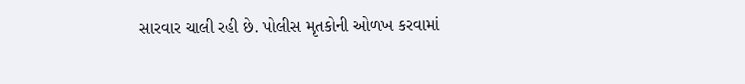સારવાર ચાલી રહી છે. પોલીસ મૃતકોની ઓળખ કરવામાં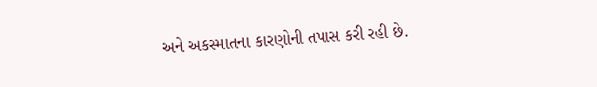અને અકસ્માતના કારણોની તપાસ કરી રહી છે.